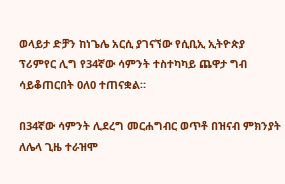ወላይታ ድቻን ከነጌሌ አርሲ ያገናኘው የሲቢኢ ኢትዮጵያ ፕሪምየር ሊግ የ34ኛው ሳምንት ተስተካካይ ጨዋታ ግብ ሳይቆጠርበት 0ለ0 ተጠናቋል።

በ34ኛው ሳምንት ሊደረግ መርሐግብር ወጥቶ በዝናብ ምክንያት ለሌላ ጊዜ ተራዝሞ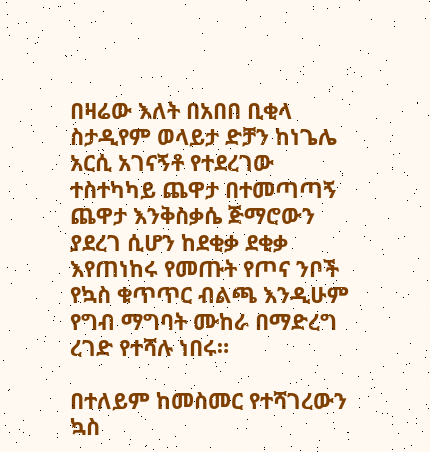በዛሬው እለት በአበበ ቢቂላ ስታዲየም ወላይታ ድቻን ከነጌሌ አርሲ አገናኝቶ የተደረገው ተስተካካይ ጨዋታ በተመጣጣኝ ጨዋታ እንቅስቃሴ ጅማሮውን ያደረገ ሲሆን ከደቂቃ ደቂቃ እየጠነከሩ የመጡት የጦና ንቦች የኳስ ቁጥጥር ብልጫ እንዲሁም የግብ ማግባት ሙከራ በማድረግ ረገድ የተሻሉ ነበሩ።

በተለይም ከመስመር የተሻገረውን ኳስ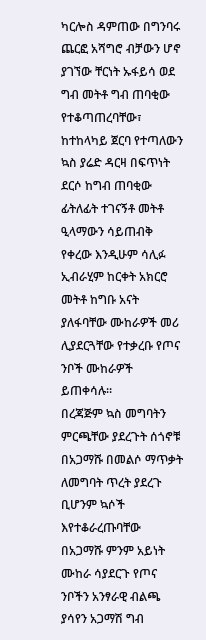ካርሎስ ዳምጠው በግንባሩ ጨርፎ አሻግሮ ብቻውን ሆኖ ያገኘው ቸርነት ኡፋይሳ ወደ ግብ መትቶ ግብ ጠባቂው የተቆጣጠረባቸው፣ ከተከላካይ ጀርባ የተጣለውን ኳስ ያሬድ ዳርዛ በፍጥነት ደርሶ ከግብ ጠባቂው ፊትለፊት ተገናኝቶ መትቶ ዒላማውን ሳይጠብቅ የቀረው እንዲሁም ሳሊፉ ኢብራሂም ከርቀት አክርሮ መትቶ ከግቡ አናት ያለፋባቸው ሙከራዎች መሪ ሊያደርጓቸው የተቃረቡ የጦና ንቦች ሙከራዎች ይጠቀሳሉ።
በረጃጅም ኳስ መግባትን ምርጫቸው ያደረጉት ሰጎኖቹ በአጋማሹ በመልሶ ማጥቃት ለመግባት ጥረት ያደረጉ ቢሆንም ኳሶች እየተቆራረጡባቸው በአጋማሹ ምንም አይነት ሙከራ ሳያደርጉ የጦና ንቦችን አንፃራዊ ብልጫ ያሳየን አጋማሽ ግብ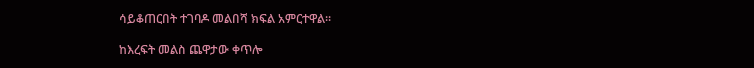ሳይቆጠርበት ተገባዶ መልበሻ ክፍል አምርተዋል።

ከእረፍት መልስ ጨዋታው ቀጥሎ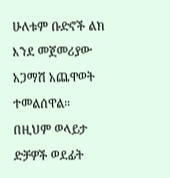ሁለቱም ቡድኖች ልክ እንደ መጀመሪያው አጋማሽ አጨዋወት ተመልሰዋል። በዚህም ወላይታ ድቻዎች ወደፊት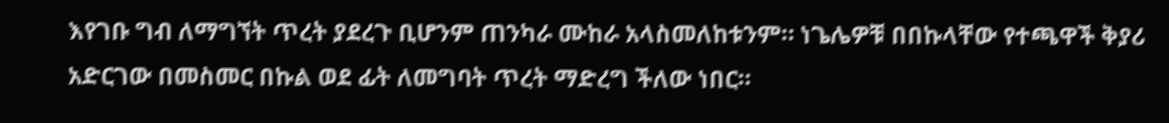እየገቡ ግብ ለማግኘት ጥረት ያደረጉ ቢሆንም ጠንካራ ሙከራ አላስመለከቱንም። ነጌሌዎቹ በበኩላቸው የተጫዋች ቅያሪ አድርገው በመስመር በኩል ወደ ፊት ለመግባት ጥረት ማድረግ ችለው ነበር።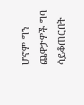ሆኖም ግን ጨዋታዎች ግባ ሳይቆጠርበት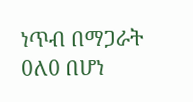ነጥብ በማጋራት 0ለ0 በሆነ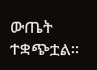ውጤት ተቋጭቷል።